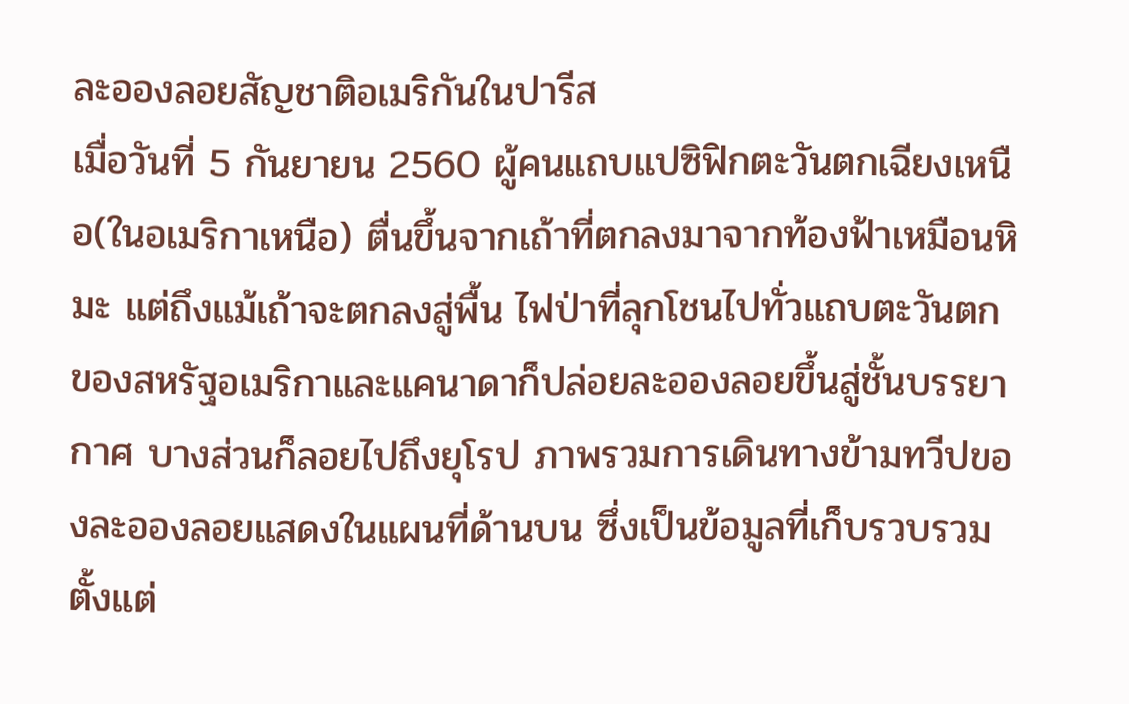ละอองลอยสัญชาติอเมริกันในปารีส
เมื่อวันที่ 5 กันยายน 2560 ผู้คนแถบแปซิฟิกตะวันตกเฉียงเหนือ(ในอเมริกาเหนือ) ตื่นขึ้นจากเถ้าที่ตกลงมาจากท้องฟ้าเหมือนหิมะ แต่ถึงแม้เถ้าจะตกลงสู่พื้น ไฟป่าที่ลุกโชนไปทั่วแถบตะวันตกของสหรัฐอเมริกาและแคนาดาก็ปล่อยละอองลอยขึ้นสู่ชั้นบรรยากาศ บางส่วนก็ลอยไปถึงยุโรป ภาพรวมการเดินทางข้ามทวีปของละอองลอยแสดงในแผนที่ด้านบน ซึ่งเป็นข้อมูลที่เก็บรวบรวมตั้งแต่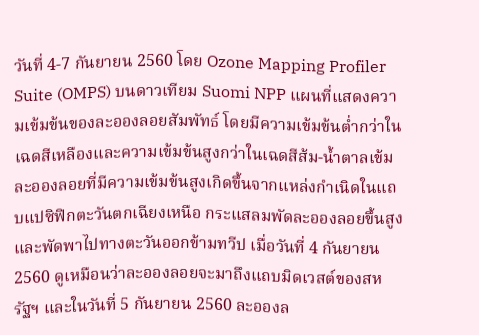วันที่ 4-7 กันยายน 2560 โดย Ozone Mapping Profiler Suite (OMPS) บนดาวเทียม Suomi NPP แผนที่แสดงความเข้มข้นของละอองลอยสัมพัทธ์ โดยมีความเข้มข้นต่ำกว่าในเฉดสีเหลืองและความเข้มข้นสูงกว่าในเฉดสีส้ม-น้ำตาลเข้ม ละอองลอยที่มีความเข้มข้นสูงเกิดขึ้นจากแหล่งกำเนิดในแถบแปซิฟิกตะวันตกเฉียงเหนือ กระแสลมพัดละอองลอยขึ้นสูงและพัดพาไปทางตะวันออกข้ามทวีป เมื่อวันที่ 4 กันยายน 2560 ดูเหมือนว่าละอองลอยจะมาถึงแถบมิดเวสต์ของสหรัฐฯ และในวันที่ 5 กันยายน 2560 ละอองล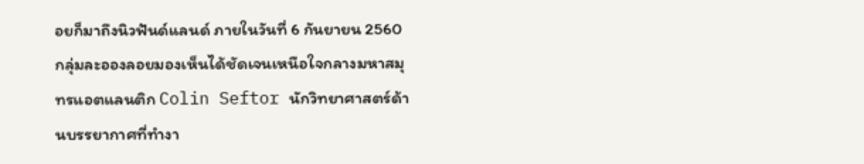อยก็มาถึงนิวฟันด์แลนด์ ภายในวันที่ 6 กันยายน 2560 กลุ่มละอองลอยมองเห็นได้ชัดเจนเหนือใจกลางมหาสมุทรแอตแลนติก Colin Seftor นักวิทยาศาสตร์ด้านบรรยากาศที่ทำงา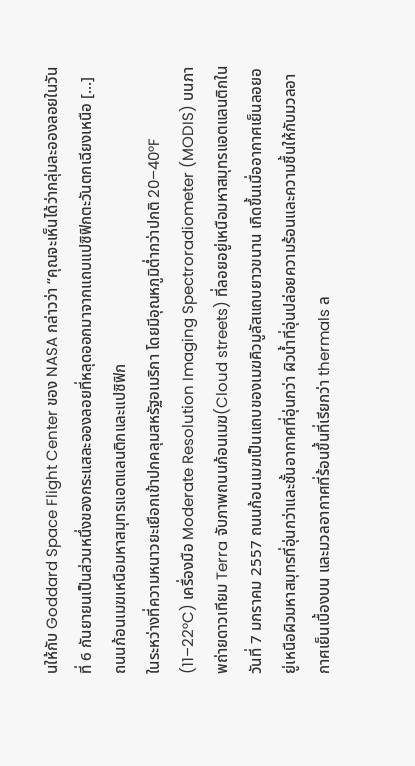นให้กับ Goddard Space Flight Center ของ NASA กล่าวว่า “คุณจะเห็นได้ว่ากลุ่มละอองลอยในวันที่ 6 กันยายนเป็นส่วนหนึ่งของกระแสละอองลอยที่หลุดออกมาจากแถบแปซิฟิกตะวันตกเฉียงเหนือ […]
ถนนก้อนเมฆเหนือมหาสมุทรแอตแลนติกและแปซิฟิก
ในระหว่างที่ความหนาวยะเยือกเข้าปกคลุมสหรัฐอเมริกา โดยมีอุณหภูมิต่ำกว่าปกติ 20–40°F (11–22°C) เครื่องมือ Moderate Resolution Imaging Spectroradiometer (MODIS) บนภาพถ่ายดาวเทียม Terra จับภาพถนนก้อนเมฆ(Cloud streets) ที่ลอยอยู่เหนือมหาสมุทรแอตแลนติกในวันที่ 7 มกราคม 2557 ถนนก้อนเมฆเป็นแถบของเมฆคิวมูลัสแถบยาวขนาน เกิดขึ้นเมื่ออากาศเย็นลอยอยู่เหนือผิวมหาสมุทรที่อุ่นกว่าและชั้นอากาศที่อุ่นกว่า ผิวน้ำที่อุ่นปล่อยความร้อนและความชื้นให้กับมวลอากาศเย็นเบื้องบน และมวลอากาศที่ร้อนขึ้นที่เรียกว่า thermals ล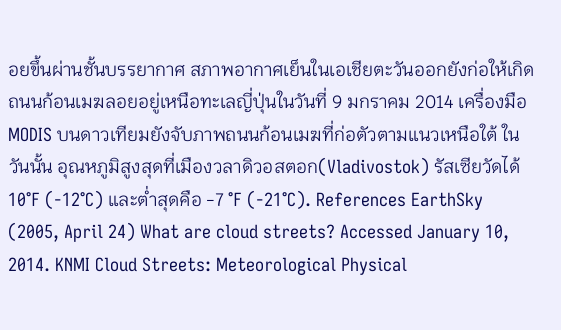อยขึ้นผ่านชั้นบรรยากาศ สภาพอากาศเย็นในเอเชียตะวันออกยังก่อให้เกิดถนนก้อนเมฆลอยอยู่เหนือทะเลญี่ปุ่นในวันที่ 9 มกราคม 2014 เครื่องมือ MODIS บนดาวเทียมยังจับภาพถนนก้อนเมฆที่ก่อตัวตามแนวเหนือใต้ ในวันนั้น อุณหภูมิสูงสุดที่เมืองวลาดิวอสตอก(Vladivostok) รัสเซียวัดได้ 10°F (-12°C) และต่ำสุดคือ -7 °F (-21°C). References EarthSky (2005, April 24) What are cloud streets? Accessed January 10, 2014. KNMI Cloud Streets: Meteorological Physical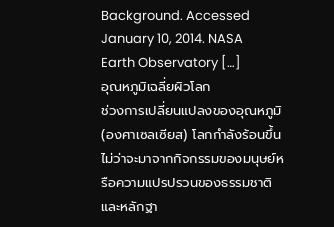Background. Accessed January 10, 2014. NASA Earth Observatory […]
อุณหภูมิเฉลี่ยผิวโลก
ช่วงการเปลี่ยนแปลงของอุณหภูมิ (องศาเซลเซียส) โลกกำลังร้อนขึ้น ไม่ว่าจะมาจากกิจกรรมของมนุษย์หรือความแปรปรวนของธรรมชาติ และหลักฐา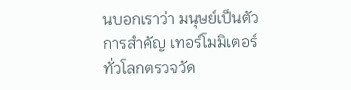นบอกเราว่า มนุษย์เป็นตัวการสำคัญ เทอร์โมมิเตอร์ทั่วโลกตรวจวัด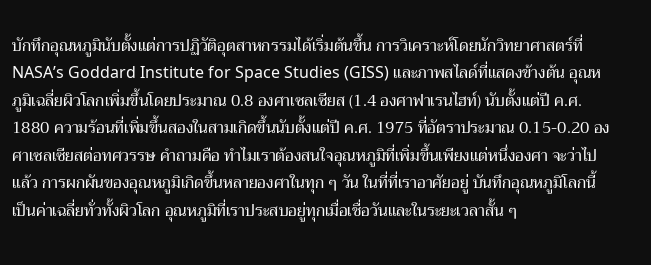บักทึกอุณหภูมินับตั้งแต่การปฏิวัติอุตสาหกรรมได้เริ่มต้นขึ้น การวิเคราะห์โดยนักวิทยาศาสตร์ที่ NASA’s Goddard Institute for Space Studies (GISS) และภาพสไลด์ที่แสดงข้างต้น อุณหภูมิเฉลี่ยผิวโลกเพิ่มขึ้นโดยประมาณ 0.8 องศาเซลเซียส (1.4 องศาฟาเรนไฮท์) นับตั้งแต่ปี ค.ศ. 1880 ความร้อนที่เพิ่มขึ้นสองในสามเกิดขึ้นนับตั้งแต่ปี ค.ศ. 1975 ที่อัตราประมาณ 0.15-0.20 องศาเซลเซียสต่อทศวรรษ คำถามคือ ทำไมเราต้องสนใจอุณหภูมิที่เพิ่มขึ้นเพียงแต่หนึ่งองศา จะว่าไปแล้ว การผกผันของอุณหภูมิเกิดขึ้นหลายองศาในทุก ๆ วัน ในที่ที่เราอาศัยอยู่ บันทึกอุณหภูมิโลกนี้เป็นค่าเฉลี่ยทั่วทั้งผิวโลก อุณหภูมิที่เราประสบอยู่ทุกเมื่อเชื่อวันและในระยะเวลาสั้น ๆ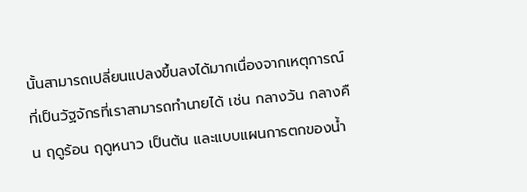นั้นสามารถเปลี่ยนแปลงขึ้นลงได้มากเนื่องจากเหตุการณ์ที่เป็นวัฐจักรที่เราสามารถทำนายได้ เช่น กลางวัน กลางคืน ฤดูร้อน ฤดูหนาว เป็นต้น และแบบแผนการตกของน้ำ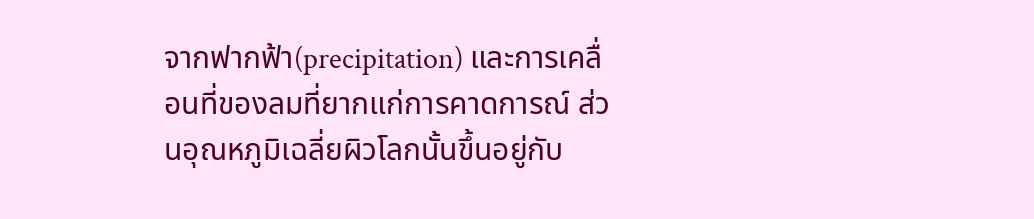จากฟากฟ้า(precipitation) และการเคลื่อนที่ของลมที่ยากแก่การคาดการณ์ ส่วนอุณหภูมิเฉลี่ยผิวโลกนั้นขึ้นอยู่กับ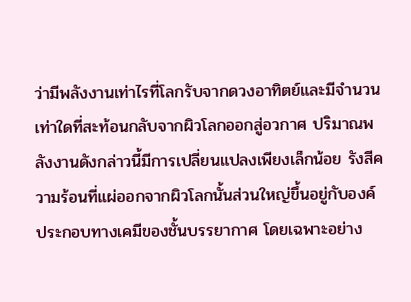ว่ามีพลังงานเท่าไรที่โลกรับจากดวงอาทิตย์และมีจำนวนเท่าใดที่สะท้อนกลับจากผิวโลกออกสู่อวกาศ ปริมาณพลังงานดังกล่าวนี้มีการเปลี่ยนแปลงเพียงเล็กน้อย รังสีความร้อนที่แผ่ออกจากผิวโลกนั้นส่วนใหญ่ขึ้นอยู่กับองค์ประกอบทางเคมีของชั้นบรรยากาศ โดยเฉพาะอย่าง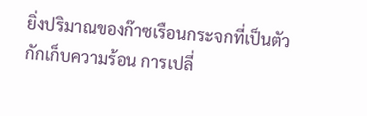ยิ่งปริมาณของก๊าซเรือนกระจกที่เป็นตัวกักเก็บความร้อน การเปลี่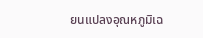ยนแปลงอุณหภูมิเฉ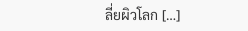ลี่ยผิวโลก […]